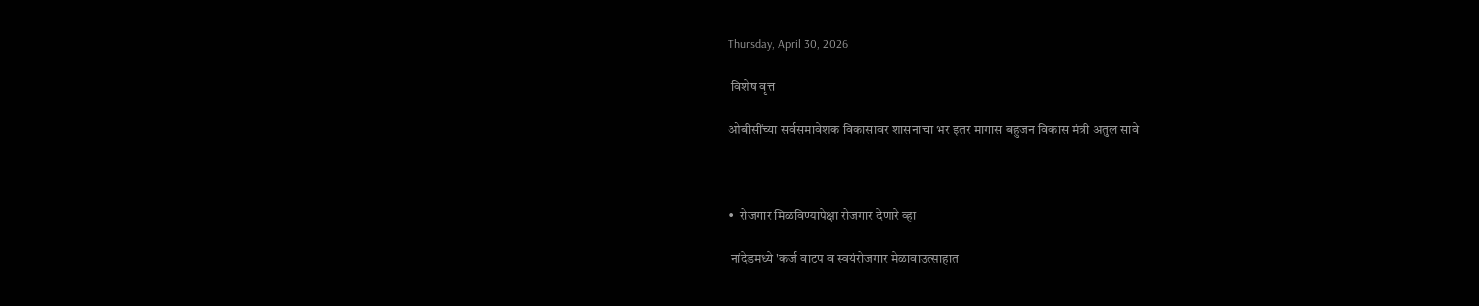Thursday, April 30, 2026

 विशेष वृत्त

ओबीसींच्या सर्वसमावेशक विकासावर शासनाचा भर इतर मागास बहुजन विकास मंत्री अतुल सावे



•  रोजगार मिळविण्यापेक्षा रोजगार देणारे व्हा

 नांदेडमध्ये 'कर्ज वाटप व स्वयंरोजगार मेळावाउत्साहात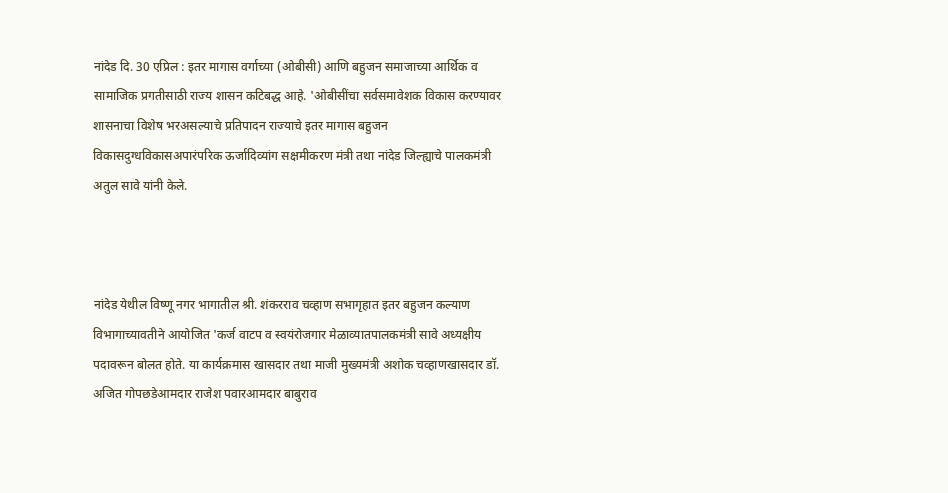नांदेड दि. 30 एप्रिल : इतर मागास वर्गाच्या (ओबीसी) आणि बहुजन समाजाच्या आर्थिक व सामाजिक प्रगतीसाठी राज्य शासन कटिबद्ध आहे. 'ओबीसींचा सर्वसमावेशक विकास करण्यावर शासनाचा विशेष भरअसल्याचे प्रतिपादन राज्याचे इतर मागास बहुजन विकासदुग्धविकासअपारंपरिक ऊर्जादिव्यांग सक्षमीकरण मंत्री तथा नांदेड जिल्ह्याचे पालकमंत्री अतुल सावे यांनी केले.



नांदेड येथील विष्णू नगर भागातील श्री. शंकरराव चव्हाण सभागृहात इतर बहुजन कल्याण विभागाच्यावतीने आयोजित 'कर्ज वाटप व स्वयंरोजगार मेळाव्यातपालकमंत्री सावे अध्यक्षीय पदावरून बोलत होते. या कार्यक्रमास खासदार तथा माजी मुख्यमंत्री अशोक चव्हाणखासदार डॉ. अजित गोपछडेआमदार राजेश पवारआमदार बाबुराव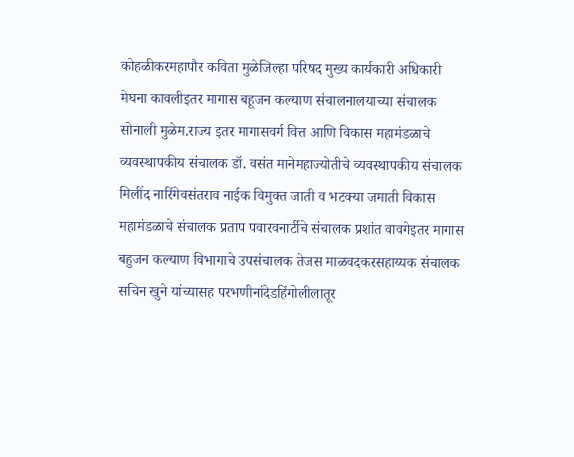कोहळीकरमहापौर कविता मुळेजिल्हा परिषद मुख्य कार्यकारी अधिकारी मेघना कावलीइतर मागास बहूजन कल्याण संचालनालयाच्या संचालक सोनाली मुळेम.राज्य इतर मागासवर्ग वित्त आणि विकास महामंडळाचे व्यवस्थापकीय संचालक डॉ. वसंत मानेमहाज्योतीचे व्यवस्थापकीय संचालक मिलींद नारिंगेवसंतराव नाईक विमुक्त जाती व भटक्या जमाती विकास महामंडळाचे संचालक प्रताप पवारवनार्टीचे संचालक प्रशांत वावगेइतर मागास बहुजन कल्याण विभागाचे उपसंचालक तेजस माळवदकरसहाय्यक संचालक सचिन खुने यांच्यासह परभणीनांदेडहिंगोलीलातूर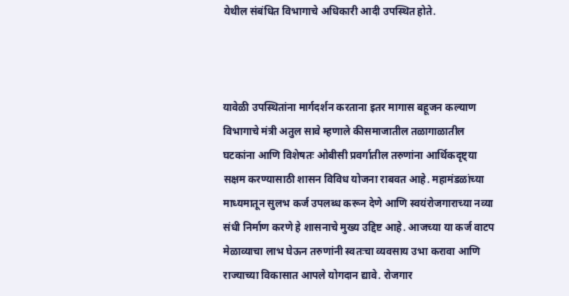येथील संबंधित विभागाचे अधिकारी आदी उपस्थित होते.



यावेळी उपस्थितांना मार्गदर्शन करताना इतर मागास बहूजन कल्याण विभागाचे मंत्री अतुल सावे म्हणाले कीसमाजातील तळागाळातील घटकांना आणि विशेषतः ओबीसी प्रवर्गातील तरुणांना आर्थिकदृष्ट्या सक्षम करण्यासाठी शासन विविध योजना राबवत आहे. महामंडळांच्या माध्यमातून सुलभ कर्ज उपलब्ध करून देणे आणि स्वयंरोजगाराच्या नव्या संधी निर्माण करणे हे शासनाचे मुख्य उद्दिष्ट आहे. आजच्या या कर्ज वाटप मेळाव्याचा लाभ घेऊन तरुणांनी स्वतःचा व्यवसाय उभा करावा आणि राज्याच्या विकासात आपले योगदान द्यावे. रोजगार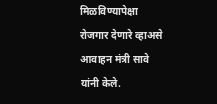मिळविण्यापेक्षा रोजगार देणारे व्हाअसे आवाहन मंत्री सावे यांनी केले.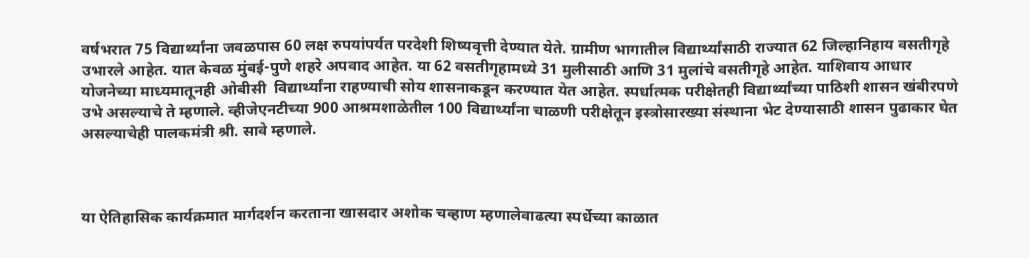वर्षभरात 75 विद्यार्थ्यांना जवळपास 60 लक्ष रुपयांपर्यत परदेशी शिष्यवृत्ती देण्यात येते. ग्रामीण भागातील विद्यार्थ्यांसाठी राज्यात 62 जिल्हानिहाय वसतीगृहे उभारले आहेत. यात केवळ मुंबई-पुणे शहरे अपवाद आहेत. या 62 वसतीगृहामध्ये 31 मुलीसाठी आणि 31 मुलांचे वसतीगृहे आहेत. याशिवाय आधार योजनेच्या माध्यमातूनही ओबीसी  विद्यार्थ्यांना राहण्याची सोय शासनाकडून करण्यात येत आहेत. स्पर्धात्मक परीक्षेतही विद्यार्थ्यांच्या पाठिशी शासन खंबीरपणे उभे असल्याचे ते म्हणाले. व्हीजेएनटीच्या 900 आश्रमशाळेतील 100 विद्यार्थ्यांना चाळणी परीक्षेतून इस्त्रोसारख्या संस्थाना भेट देण्यासाठी शासन पुढाकार घेत असल्याचेही पालकमंत्री श्री. सावे म्हणाले.



या ऐतिहासिक कार्यक्रमात मार्गदर्शन करताना खासदार अशोक चव्हाण म्हणालेवाढत्या स्पर्धेच्या काळात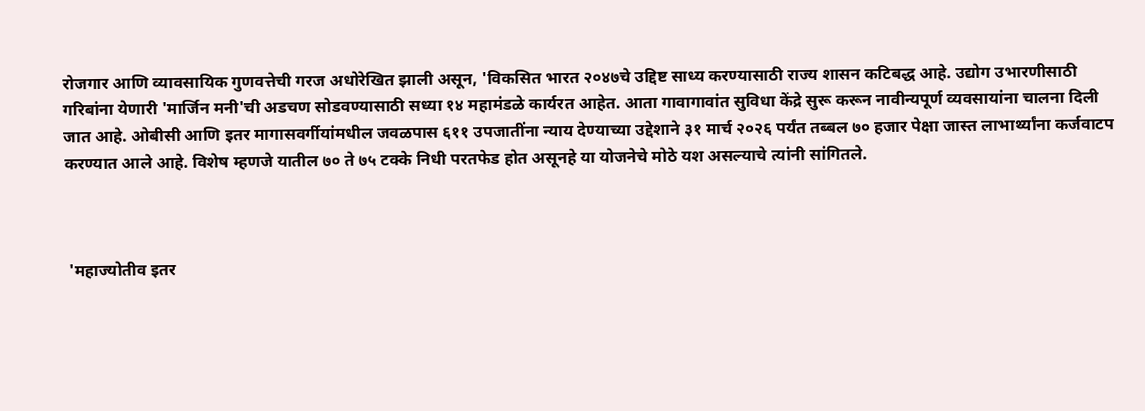रोजगार आणि व्यावसायिक गुणवत्तेची गरज अधोरेखित झाली असून, 'विकसित भारत २०४७चे उद्दिष्ट साध्य करण्यासाठी राज्य शासन कटिबद्ध आहे. उद्योग उभारणीसाठी गरिबांना येणारी 'मार्जिन मनी'ची अडचण सोडवण्यासाठी सध्या १४ महामंडळे कार्यरत आहेत. आता गावागावांत सुविधा केंद्रे सुरू करून नावीन्यपूर्ण व्यवसायांना चालना दिली जात आहे. ओबीसी आणि इतर मागासवर्गीयांमधील जवळपास ६११ उपजातींना न्याय देण्याच्या उद्देशाने ३१ मार्च २०२६ पर्यंत तब्बल ७० हजार पेक्षा जास्त लाभार्थ्यांना कर्जवाटप करण्यात आले आहे. विशेष म्हणजे यातील ७० ते ७५ टक्के निधी परतफेड होत असूनहे या योजनेचे मोठे यश असल्याचे त्यांनी सांगितले.



 'महाज्योतीव इतर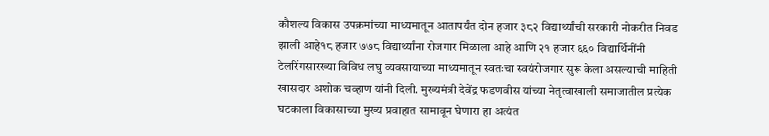कौशल्य विकास उपक्रमांच्या माध्यमातून आतापर्यंत दोन हजार ३८२ विद्यार्थ्यांची सरकारी नोकरीत निवड झाली आहे१८ हजार ७७८ विद्यार्थ्यांना रोजगार मिळाला आहे आणि २१ हजार ६६० विद्यार्थिनींनी टेलरिंगसारख्या विविध लघु व्यवसायाच्या माध्यमातून स्वतःचा स्वयंरोजगार सुरू केला असल्याची माहिती खासदार अशोक चव्हाण यांनी दिली. मुख्यमंत्री देवेंद्र फडणवीस यांच्या नेतृत्वाखाली समाजातील प्रत्येक घटकाला विकासाच्या मुख्य प्रवाहात सामावून घेणारा हा अत्यंत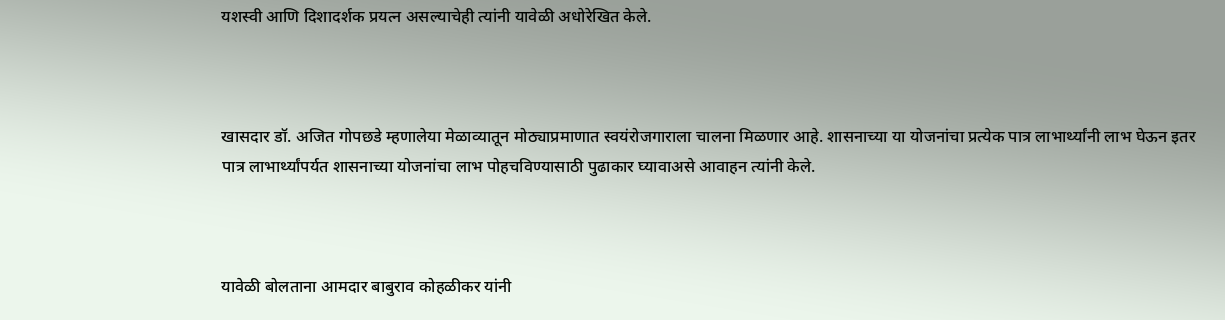यशस्वी आणि दिशादर्शक प्रयत्न असल्याचेही त्यांनी यावेळी अधोरेखित केले.



खासदार डॉ. अजित गोपछडे म्हणालेया मेळाव्यातून मोठ्याप्रमाणात स्वयंरोजगाराला चालना मिळणार आहे. शासनाच्या या योजनांचा प्रत्येक पात्र लाभार्थ्यांनी लाभ घेऊन इतर पात्र लाभार्थ्यांपर्यत शासनाच्या योजनांचा लाभ पोहचविण्यासाठी पुढाकार घ्यावाअसे आवाहन त्यांनी केले.



यावेळी बोलताना आमदार बाबुराव कोहळीकर यांनी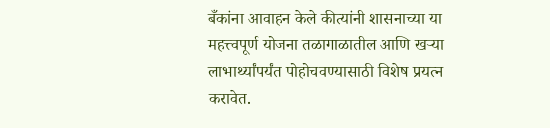बँकांना आवाहन केले कीत्यांनी शासनाच्या या महत्त्वपूर्ण योजना तळागाळातील आणि खऱ्या लाभार्थ्यांपर्यंत पोहोचवण्यासाठी विशेष प्रयत्न करावेत.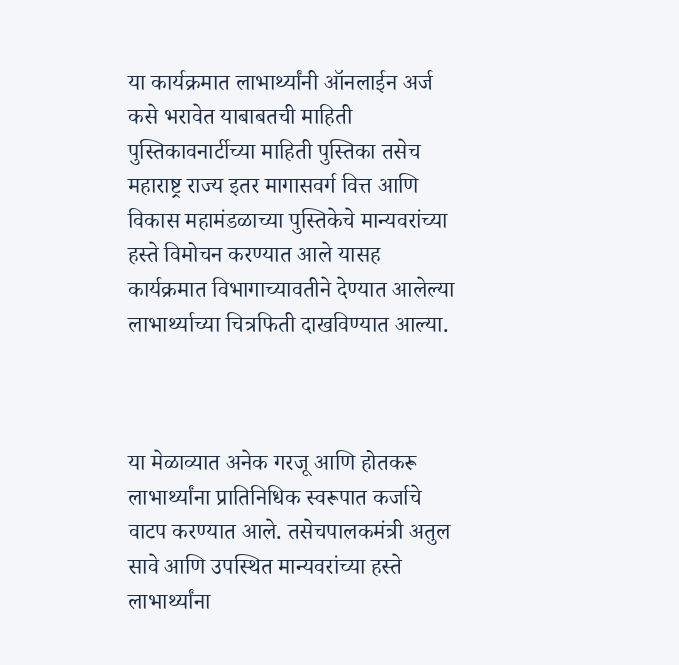या कार्यक्रमात लाभार्थ्यांनी ऑनलाईन अर्ज कसे भरावेत याबाबतची माहिती पुस्तिकावनार्टीच्या माहिती पुस्तिका तसेच महाराष्ट्र राज्य इतर मागासवर्ग वित्त आणि विकास महामंडळाच्या पुस्तिकेचे मान्यवरांच्या हस्ते विमोचन करण्यात आले यासह कार्यक्रमात विभागाच्यावतीने देण्यात आलेल्या लाभार्थ्याच्या चित्रफिती दाखविण्यात आल्या.



या मेळाव्यात अनेक गरजू आणि होतकरू लाभार्थ्यांना प्रातिनिधिक स्वरूपात कर्जाचे वाटप करण्यात आले. तसेचपालकमंत्री अतुल सावे आणि उपस्थित मान्यवरांच्या हस्ते लाभार्थ्यांना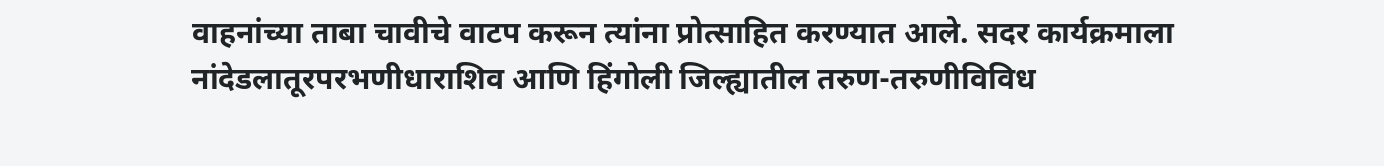वाहनांच्या ताबा चावीचे वाटप करून त्यांना प्रोत्साहित करण्यात आले. सदर कार्यक्रमाला नांदेडलातूरपरभणीधाराशिव आणि हिंगोली जिल्ह्यातील तरुण-तरुणीविविध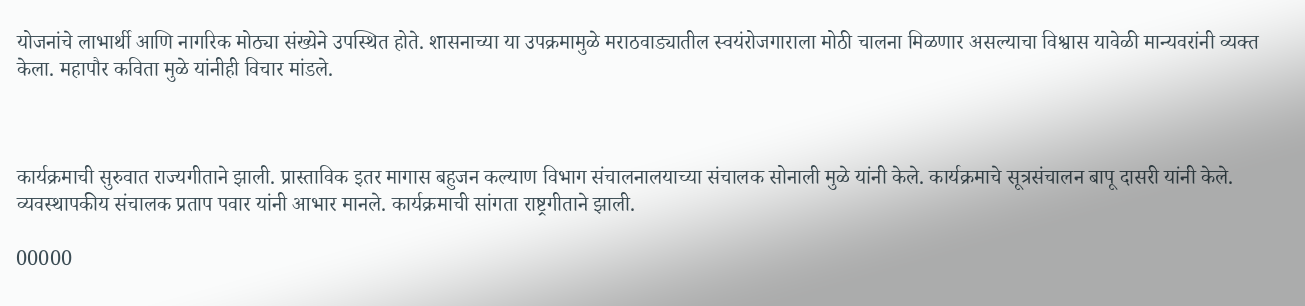योजनांचे लाभार्थी आणि नागरिक मोठ्या संख्येने उपस्थित होते. शासनाच्या या उपक्रमामुळे मराठवाड्यातील स्वयंरोजगाराला मोठी चालना मिळणार असल्याचा विश्वास यावेळी मान्यवरांनी व्यक्त केला. महापौर कविता मुळे यांनीही विचार मांडले.



कार्यक्रमाची सुरुवात राज्यगीताने झाली. प्रास्ताविक इतर मागास बहुजन कल्याण विभाग संचालनालयाच्या संचालक सोनाली मुळे यांनी केले. कार्यक्रमाचे सूत्रसंचालन बापू दासरी यांनी केले. व्यवस्थापकीय संचालक प्रताप पवार यांनी आभार मानले. कार्यक्रमाची सांगता राष्ट्रगीताने झाली.

00000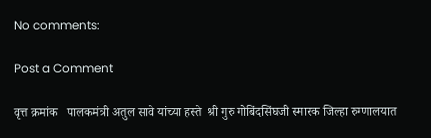No comments:

Post a Comment

वृत्त क्रमांक   पालकमंत्री अतुल सावे यांच्या हस्ते  श्री गुरु गोबिंदसिंघजी स्मारक जिल्हा रुग्णालयात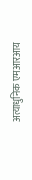अत्याधुनिक एमआरआय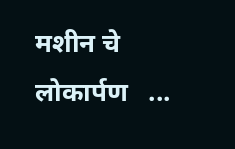मशीन चे लोकार्पण   ...